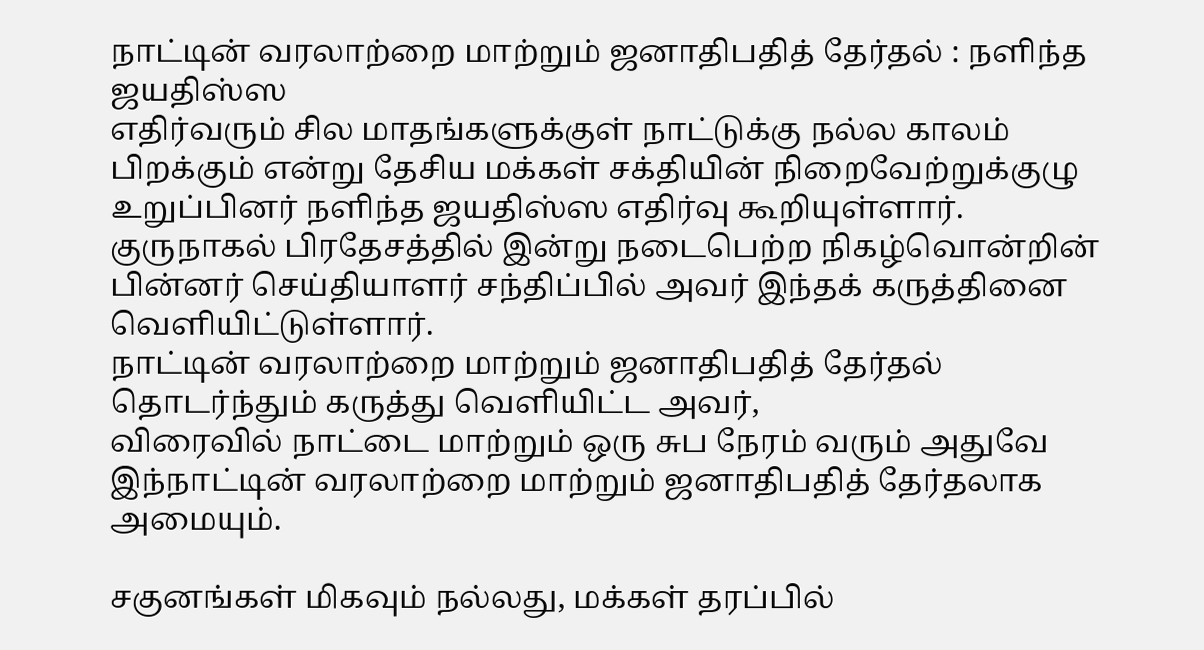நாட்டின் வரலாற்றை மாற்றும் ஜனாதிபதித் தேர்தல் : நளிந்த ஜயதிஸ்ஸ
எதிர்வரும் சில மாதங்களுக்குள் நாட்டுக்கு நல்ல காலம் பிறக்கும் என்று தேசிய மக்கள் சக்தியின் நிறைவேற்றுக்குழு உறுப்பினர் நளிந்த ஜயதிஸ்ஸ எதிர்வு கூறியுள்ளார்.
குருநாகல் பிரதேசத்தில் இன்று நடைபெற்ற நிகழ்வொன்றின் பின்னர் செய்தியாளர் சந்திப்பில் அவர் இந்தக் கருத்தினை வெளியிட்டுள்ளார்.
நாட்டின் வரலாற்றை மாற்றும் ஜனாதிபதித் தேர்தல்
தொடர்ந்தும் கருத்து வெளியிட்ட அவர்,
விரைவில் நாட்டை மாற்றும் ஒரு சுப நேரம் வரும் அதுவே இந்நாட்டின் வரலாற்றை மாற்றும் ஜனாதிபதித் தேர்தலாக அமையும்.

சகுனங்கள் மிகவும் நல்லது, மக்கள் தரப்பில்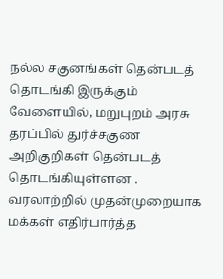நல்ல சகுனங்கள் தென்படத் தொடங்கி இருக்கும் வேளையில், மறுபுறம் அரசு தரப்பில் துர்ச்சகுண அறிகுறிகள் தென்படத் தொடங்கியுள்ளன .
வரலாற்றில் முதன்முறையாக மக்கள் எதிர்பார்த்த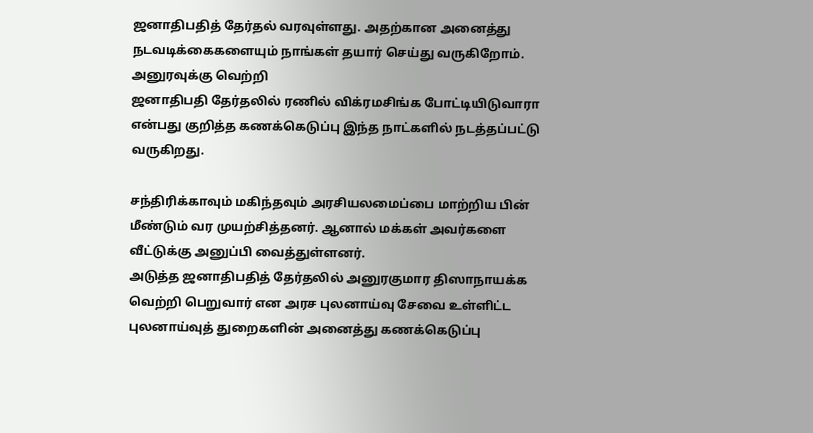ஜனாதிபதித் தேர்தல் வரவுள்ளது. அதற்கான அனைத்து நடவடிக்கைகளையும் நாங்கள் தயார் செய்து வருகிறோம்.
அனுரவுக்கு வெற்றி
ஜனாதிபதி தேர்தலில் ரணில் விக்ரமசிங்க போட்டியிடுவாரா என்பது குறித்த கணக்கெடுப்பு இந்த நாட்களில் நடத்தப்பட்டு வருகிறது.

சந்திரிக்காவும் மகிந்தவும் அரசியலமைப்பை மாற்றிய பின் மீண்டும் வர முயற்சித்தனர். ஆனால் மக்கள் அவர்களை வீட்டுக்கு அனுப்பி வைத்துள்ளனர்.
அடுத்த ஜனாதிபதித் தேர்தலில் அனுரகுமார திஸாநாயக்க வெற்றி பெறுவார் என அரச புலனாய்வு சேவை உள்ளிட்ட புலனாய்வுத் துறைகளின் அனைத்து கணக்கெடுப்பு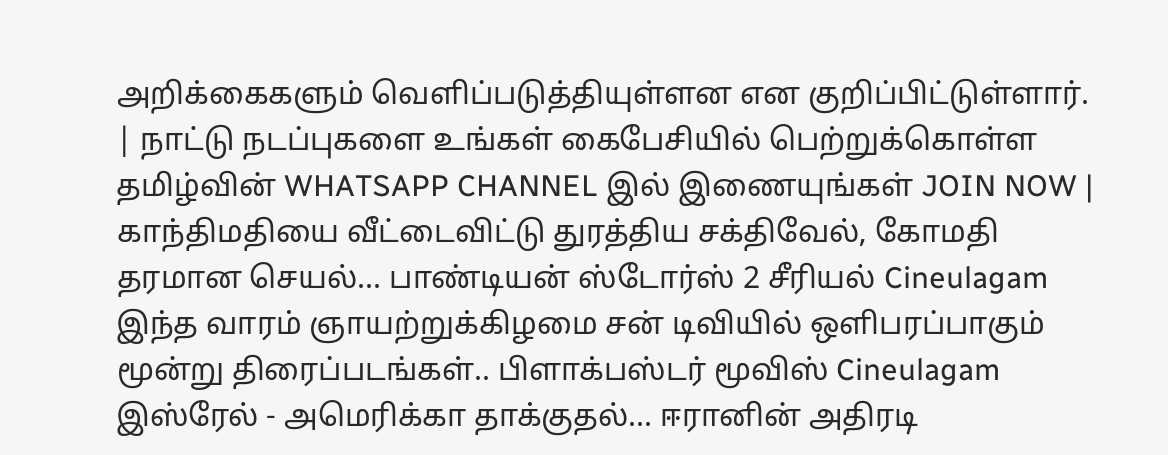அறிக்கைகளும் வெளிப்படுத்தியுள்ளன என குறிப்பிட்டுள்ளார்.
| நாட்டு நடப்புகளை உங்கள் கைபேசியில் பெற்றுக்கொள்ள தமிழ்வின் WHATSAPP CHANNEL இல் இணையுங்கள் JOIN NOW |
காந்திமதியை வீட்டைவிட்டு துரத்திய சக்திவேல், கோமதி தரமான செயல்... பாண்டியன் ஸ்டோர்ஸ் 2 சீரியல் Cineulagam
இந்த வாரம் ஞாயற்றுக்கிழமை சன் டிவியில் ஒளிபரப்பாகும் மூன்று திரைப்படங்கள்.. பிளாக்பஸ்டர் மூவிஸ் Cineulagam
இஸ்ரேல் - அமெரிக்கா தாக்குதல்... ஈரானின் அதிரடி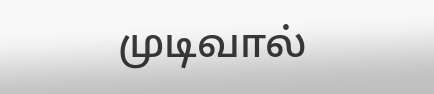முடிவால்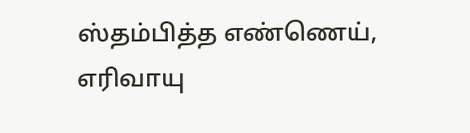ஸ்தம்பித்த எண்ணெய், எரிவாயு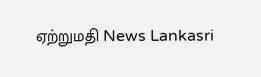ஏற்றுமதி News Lankasri